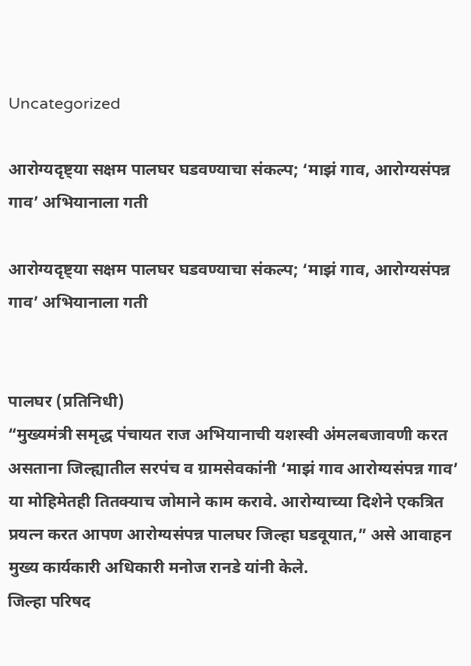Uncategorized

आरोग्यदृष्ट्या सक्षम पालघर घडवण्याचा संकल्प; ‘माझं गाव, आरोग्यसंपन्न गाव’ अभियानाला गती

आरोग्यदृष्ट्या सक्षम पालघर घडवण्याचा संकल्प; ‘माझं गाव, आरोग्यसंपन्न गाव’ अभियानाला गती


पालघर (प्रतिनिधी)
“मुख्यमंत्री समृद्ध पंचायत राज अभियानाची यशस्वी अंमलबजावणी करत असताना जिल्ह्यातील सरपंच व ग्रामसेवकांनी ‘माझं गाव आरोग्यसंपन्न गाव’ या मोहिमेतही तितक्याच जोमाने काम करावे. आरोग्याच्या दिशेने एकत्रित प्रयत्न करत आपण आरोग्यसंपन्न पालघर जिल्हा घडवूयात,” असे आवाहन मुख्य कार्यकारी अधिकारी मनोज रानडे यांनी केले.
जिल्हा परिषद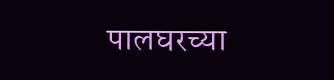पालघरच्या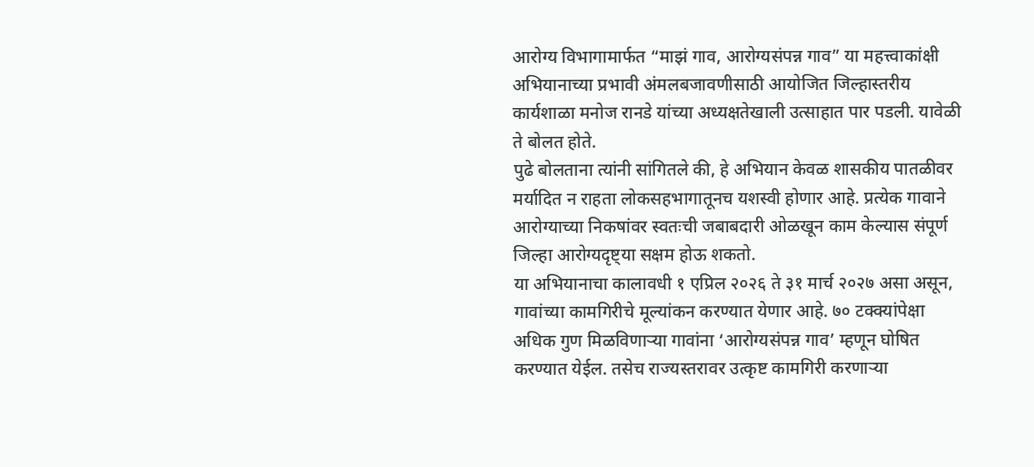आरोग्य विभागामार्फत “माझं गाव, आरोग्यसंपन्न गाव” या महत्त्वाकांक्षी अभियानाच्या प्रभावी अंमलबजावणीसाठी आयोजित जिल्हास्तरीय कार्यशाळा मनोज रानडे यांच्या अध्यक्षतेखाली उत्साहात पार पडली. यावेळी ते बोलत होते.
पुढे बोलताना त्यांनी सांगितले की, हे अभियान केवळ शासकीय पातळीवर मर्यादित न राहता लोकसहभागातूनच यशस्वी होणार आहे. प्रत्येक गावाने आरोग्याच्या निकषांवर स्वतःची जबाबदारी ओळखून काम केल्यास संपूर्ण जिल्हा आरोग्यदृष्ट्या सक्षम होऊ शकतो.
या अभियानाचा कालावधी १ एप्रिल २०२६ ते ३१ मार्च २०२७ असा असून, गावांच्या कामगिरीचे मूल्यांकन करण्यात येणार आहे. ७० टक्क्यांपेक्षा अधिक गुण मिळविणाऱ्या गावांना ‘आरोग्यसंपन्न गाव’ म्हणून घोषित करण्यात येईल. तसेच राज्यस्तरावर उत्कृष्ट कामगिरी करणाऱ्या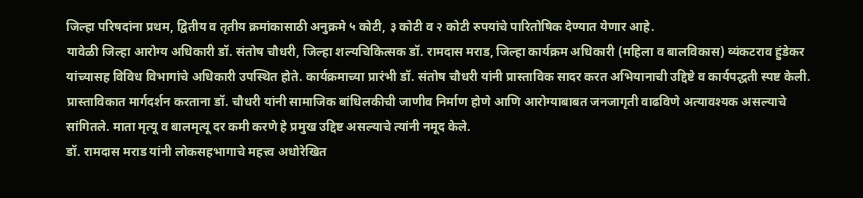जिल्हा परिषदांना प्रथम, द्वितीय व तृतीय क्रमांकासाठी अनुक्रमे ५ कोटी, ३ कोटी व २ कोटी रुपयांचे पारितोषिक देण्यात येणार आहे.
यावेळी जिल्हा आरोग्य अधिकारी डॉ. संतोष चौधरी, जिल्हा शल्यचिकित्सक डॉ. रामदास मराड, जिल्हा कार्यक्रम अधिकारी (महिला व बालविकास) व्यंकटराव हुंडेकर यांच्यासह विविध विभागांचे अधिकारी उपस्थित होते. कार्यक्रमाच्या प्रारंभी डॉ. संतोष चौधरी यांनी प्रास्ताविक सादर करत अभियानाची उद्दिष्टे व कार्यपद्धती स्पष्ट केली.
प्रास्ताविकात मार्गदर्शन करताना डॉ. चौधरी यांनी सामाजिक बांधिलकीची जाणीव निर्माण होणे आणि आरोग्याबाबत जनजागृती वाढविणे अत्यावश्यक असल्याचे सांगितले. माता मृत्यू व बालमृत्यू दर कमी करणे हे प्रमुख उद्दिष्ट असल्याचे त्यांनी नमूद केले.
डॉ. रामदास मराड यांनी लोकसहभागाचे महत्त्व अधोरेखित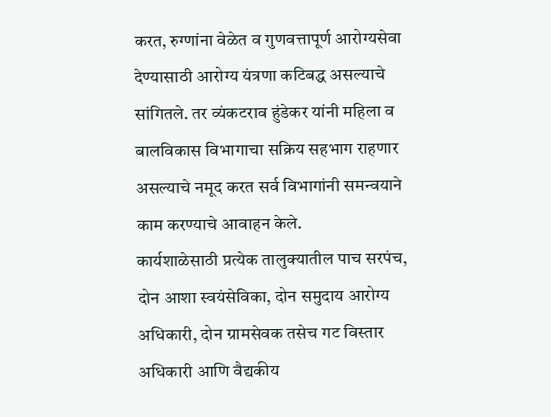करत, रुग्णांना वेळेत व गुणवत्तापूर्ण आरोग्यसेवा देण्यासाठी आरोग्य यंत्रणा कटिबद्ध असल्याचे सांगितले. तर व्यंकटराव हुंडेकर यांनी महिला व बालविकास विभागाचा सक्रिय सहभाग राहणार असल्याचे नमूद करत सर्व विभागांनी समन्वयाने काम करण्याचे आवाहन केले.
कार्यशाळेसाठी प्रत्येक तालुक्यातील पाच सरपंच, दोन आशा स्वयंसेविका, दोन समुदाय आरोग्य अधिकारी, दोन ग्रामसेवक तसेच गट विस्तार अधिकारी आणि वैद्यकीय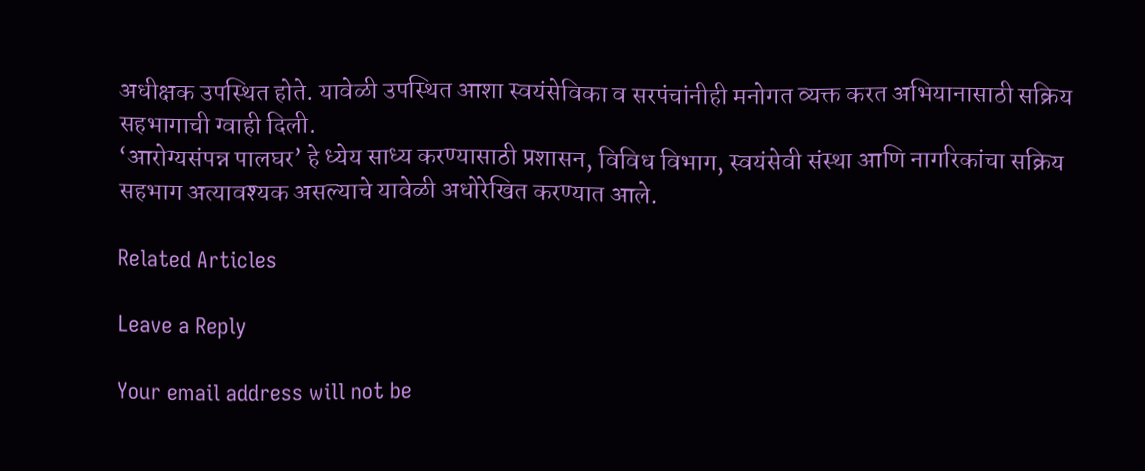अधीक्षक उपस्थित होते. यावेळी उपस्थित आशा स्वयंसेविका व सरपंचांनीही मनोगत व्यक्त करत अभियानासाठी सक्रिय सहभागाची ग्वाही दिली.
‘आरोग्यसंपन्न पालघर’ हे ध्येय साध्य करण्यासाठी प्रशासन, विविध विभाग, स्वयंसेवी संस्था आणि नागरिकांचा सक्रिय सहभाग अत्यावश्यक असल्याचे यावेळी अधोरेखित करण्यात आले.

Related Articles

Leave a Reply

Your email address will not be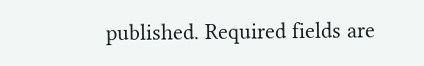published. Required fields are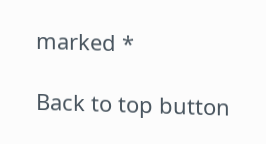marked *

Back to top button